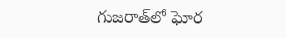గుజరాత్‍లో ఘోర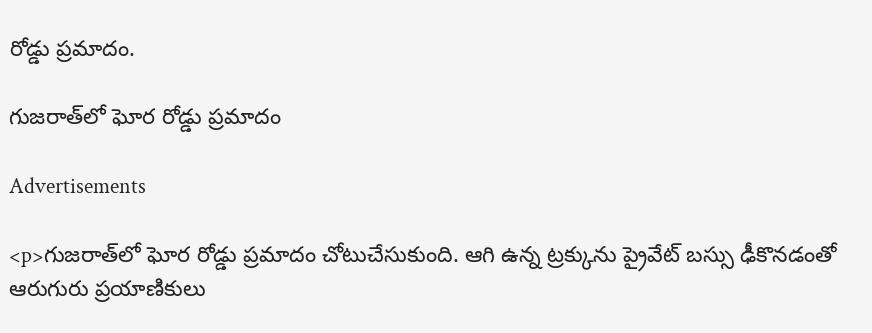రోడ్డు ప్రమాదం.

గుజరాత్‍లో ఘోర రోడ్డు ప్రమాదం

Advertisements

<p>గుజరాత్‌లో ఘోర రోడ్డు ప్రమాదం చోటుచేసుకుంది. ఆగి ఉన్న ట్రక్కును ప్రైవేట్ బస్సు ఢీకొనడంతో ఆరుగురు ప్రయాణికులు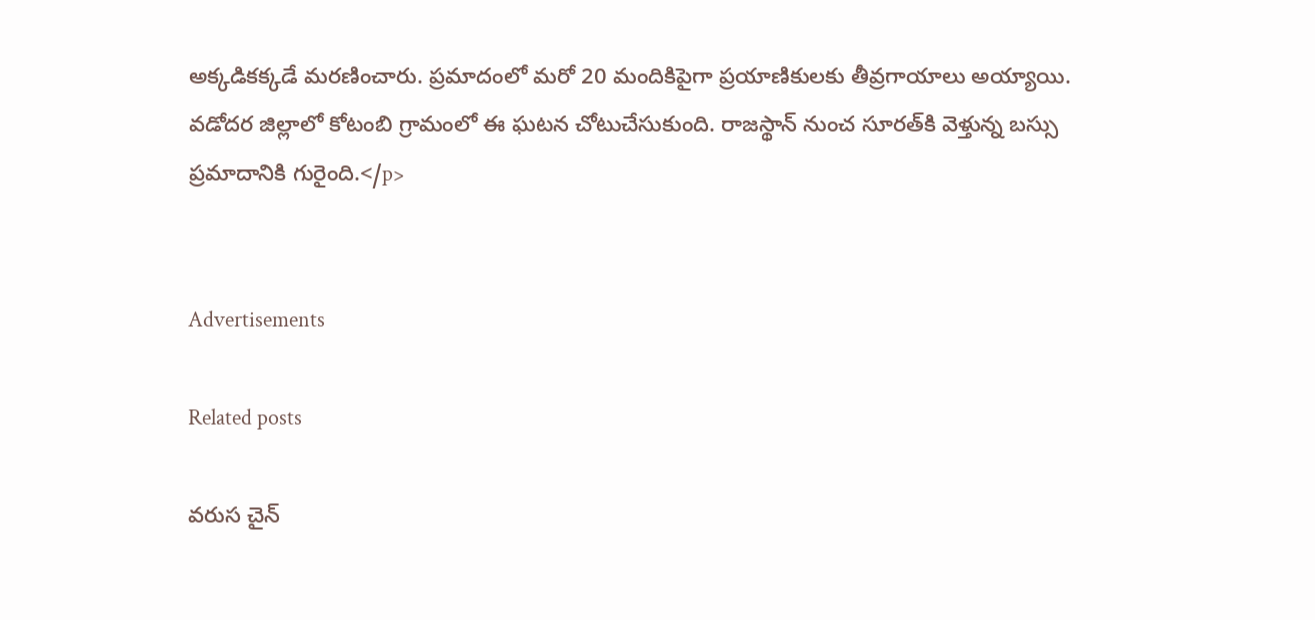అక్కడికక్కడే మరణించారు. ప్రమాదంలో మరో 20 మందికిపైగా ప్రయాణికులకు తీవ్రగాయాలు అయ్యాయి. వడోదర జిల్లాలో కోటంబి గ్రామంలో ఈ ఘటన చోటుచేసుకుంది. రాజస్థాన్ నుంచ సూరత్‌కి వెళ్తున్న బస్సు ప్రమాదానికి గురైంది.</p>


Advertisements

Related posts

వరుస చైన్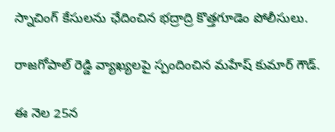స్నాచింగ్ కేసులను ఛేదించిన భద్రాద్రి కొత్తగూడెం పోలీసులు.

రాజగోపాల్ రెడ్డి వ్యాఖ్యలపై స్పందించిన మహేష్‌ కుమార్ గౌడ్.

ఈ నెల 25న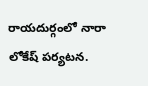రాయదుర్గంలో నారా లోకేష్ పర్యటన.